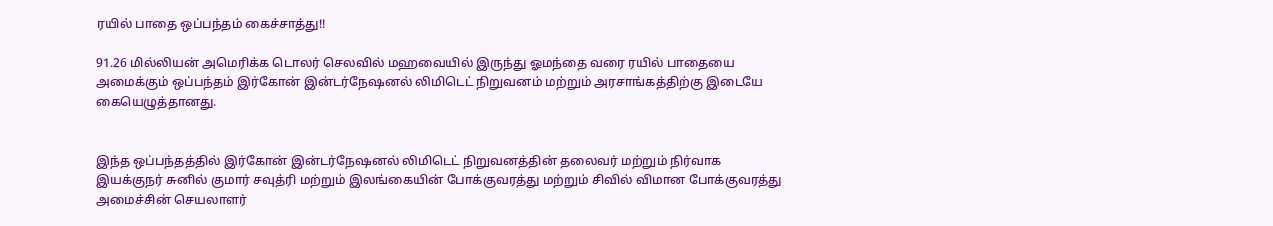ரயில் பாதை ஒப்பந்தம் கைச்சாத்து!!

91.26 மில்லியன் அமெரிக்க டொலர் செலவில் மஹவையில் இருந்து ஓமந்தை வரை ரயில் பாதையை அமைக்கும் ஒப்பந்தம் இர்கோன் இன்டர்நேஷனல் லிமிடெட் நிறுவனம் மற்றும் அரசாங்கத்திற்கு இடையே கையெழுத்தானது.


இந்த ஒப்பந்தத்தில் இர்கோன் இன்டர்நேஷனல் லிமிடெட் நிறுவனத்தின் தலைவர் மற்றும் நிர்வாக இயக்குநர் சுனில் குமார் சவுத்ரி மற்றும் இலங்கையின் போக்குவரத்து மற்றும் சிவில் விமான போக்குவரத்து அமைச்சின் செயலாளர்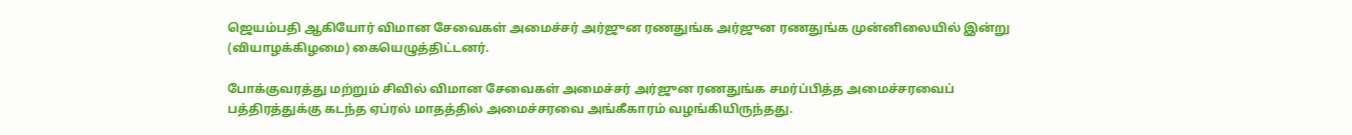ஜெயம்பதி ஆகியோர் விமான சேவைகள் அமைச்சர் அர்ஜுன ரணதுங்க அர்ஜுன ரணதுங்க முன்னிலையில் இன்று (வியாழக்கிழமை) கையெழுத்திட்டனர்.

போக்குவரத்து மற்றும் சிவில் விமான சேவைகள் அமைச்சர் அர்ஜுன ரணதுங்க சமர்ப்பித்த அமைச்சரவைப் பத்திரத்துக்கு கடந்த ஏப்ரல் மாதத்தில் அமைச்சரவை அங்கீகாரம் வழங்கியிருந்தது.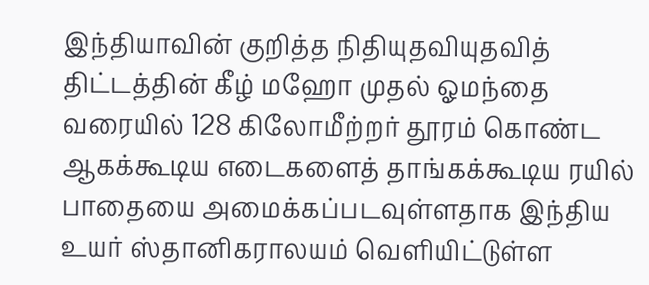இந்தியாவின் குறித்த நிதியுதவியுதவித் திட்டத்தின் கீழ் மஹோ முதல் ஓமந்தை வரையில் 128 கிலோமீற்றர் தூரம் கொண்ட ஆகக்கூடிய எடைகளைத் தாங்கக்கூடிய ரயில் பாதையை அமைக்கப்படவுள்ளதாக இந்திய உயர் ஸ்தானிகராலயம் வெளியிட்டுள்ள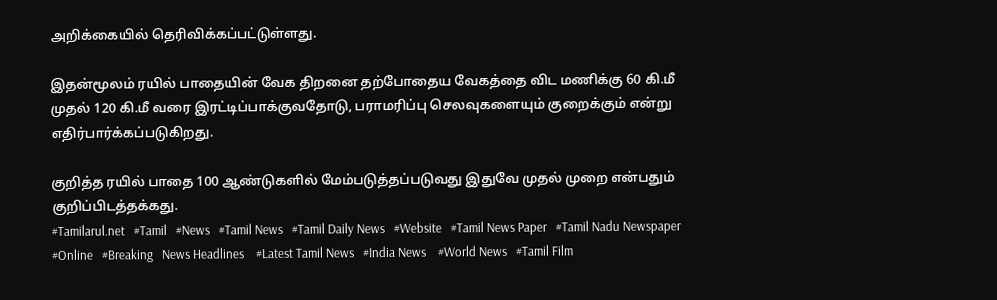அறிக்கையில் தெரிவிக்கப்பட்டுள்ளது.

இதன்மூலம் ரயில் பாதையின் வேக திறனை தற்போதைய வேகத்தை விட மணிக்கு 60 கி.மீ முதல் 120 கி.மீ வரை இரட்டிப்பாக்குவதோடு, பராமரிப்பு செலவுகளையும் குறைக்கும் என்று எதிர்பார்க்கப்படுகிறது.

குறித்த ரயில் பாதை 100 ஆண்டுகளில் மேம்படுத்தப்படுவது இதுவே முதல் முறை என்பதும் குறிப்பிடத்தக்கது.
#Tamilarul.net   #Tamil   #News   #Tamil News   #Tamil Daily News   #Website   #Tamil News Paper   #Tamil Nadu Newspaper  #Online   #Breaking   News Headlines    #Latest Tamil News   #India News    #World News   #Tamil Film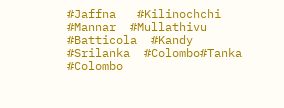#Jaffna   #Kilinochchi  #Mannar  #Mullathivu  #Batticola  #Kandy  #Srilanka  #Colombo#Tanka  #Colombo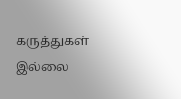கருத்துகள் இல்லை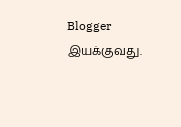Blogger இயக்குவது.